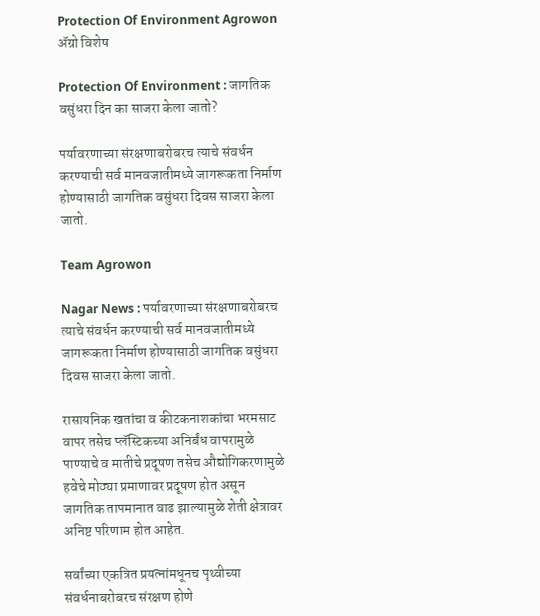Protection Of Environment Agrowon
ॲग्रो विशेष

Protection Of Environment : जागतिक वसुंधरा दिन का साजरा केला जातो?

पर्यावरणाच्या संरक्षणाबरोबरच त्याचे संवर्धन करण्याची सर्व मानवजातीमध्ये जागरूकता निर्माण होण्यासाठी जागतिक वसुंधरा दिवस साजरा केला जातो.

Team Agrowon

Nagar News : पर्यावरणाच्या संरक्षणाबरोबरच त्याचे संवर्धन करण्याची सर्व मानवजातीमध्ये जागरूकता निर्माण होण्यासाठी जागतिक वसुंधरा दिवस साजरा केला जातो.

रासायनिक खतांचा व कीटकनाशकांचा भरमसाट वापर तसेच प्लॅस्टिकच्या अनिर्बंध वापरामुळे पाण्याचे व मातीचे प्रदूषण तसेच औद्योगिकरणामुळे हवेचे मोठ्या प्रमाणावर प्रदूषण होत असून जागतिक तापमानात वाढ झाल्यामुळे शेती क्षेत्रावर अनिष्ट परिणाम होत आहेत.

सर्वांच्या एकत्रित प्रयत्नांमधूनच पृथ्वीच्या संवर्धनाबरोबरच संरक्षण होणे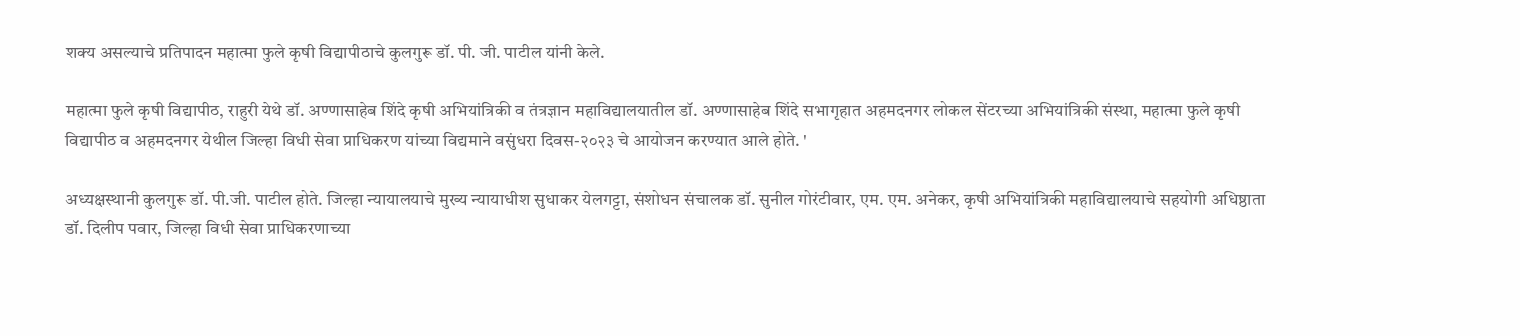शक्य असल्याचे प्रतिपादन महात्मा फुले कृषी विद्यापीठाचे कुलगुरू डॉ. पी. जी. पाटील यांनी केले.

महात्मा फुले कृषी विद्यापीठ, राहुरी येथे डॉ. अण्णासाहेब शिंदे कृषी अभियांत्रिकी व तंत्रज्ञान महाविद्यालयातील डॉ. अण्णासाहेब शिंदे सभागृहात अहमदनगर लोकल सेंटरच्या अभियांत्रिकी संस्था, महात्मा फुले कृषी विद्यापीठ व अहमदनगर येथील जिल्हा विधी सेवा प्राधिकरण यांच्या विद्यमाने वसुंधरा दिवस-२०२३ चे आयोजन करण्यात आले होते. '

अध्यक्षस्थानी कुलगुरू डॉ. पी.जी. पाटील होते. जिल्हा न्यायालयाचे मुख्य न्यायाधीश सुधाकर येलगट्टा, संशोधन संचालक डॉ. सुनील गोरंटीवार, एम. एम. अनेकर, कृषी अभियांत्रिकी महाविद्यालयाचे सहयोगी अधिष्ठाता डॉ. दिलीप पवार, जिल्हा विधी सेवा प्राधिकरणाच्या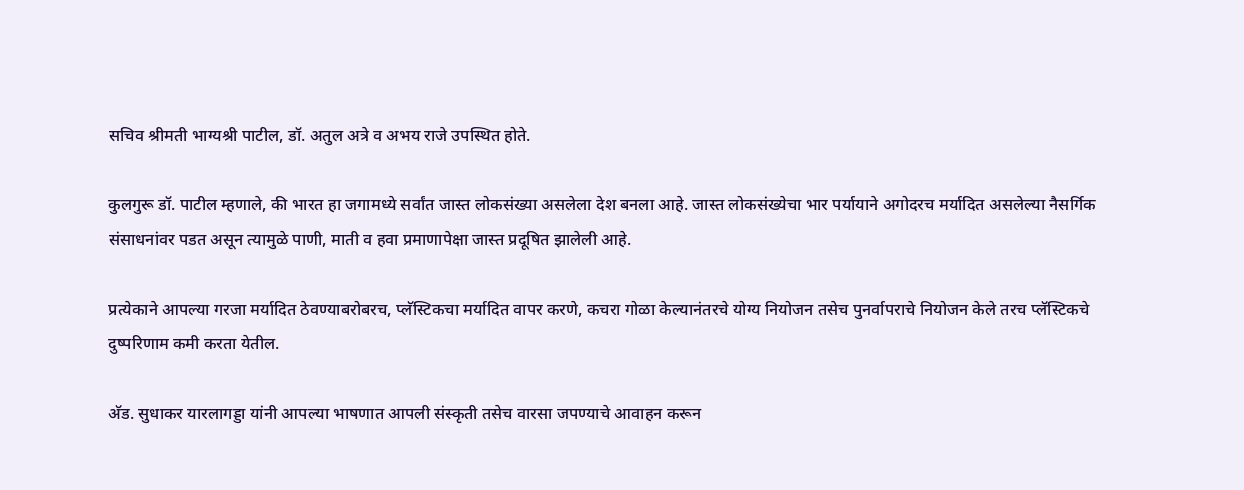सचिव श्रीमती भाग्यश्री पाटील, डॉ. अतुल अत्रे व अभय राजे उपस्थित होते.

कुलगुरू डॉ. पाटील म्हणाले, की भारत हा जगामध्ये सर्वांत जास्त लोकसंख्या असलेला देश बनला आहे. जास्त लोकसंख्येचा भार पर्यायाने अगोदरच मर्यादित असलेल्या नैसर्गिक संसाधनांवर पडत असून त्यामुळे पाणी, माती व हवा प्रमाणापेक्षा जास्त प्रदूषित झालेली आहे.

प्रत्येकाने आपल्या गरजा मर्यादित ठेवण्याबरोबरच, प्लॅस्टिकचा मर्यादित वापर करणे, कचरा गोळा केल्यानंतरचे योग्य नियोजन तसेच पुनर्वापराचे नियोजन केले तरच प्लॅस्टिकचे दुष्परिणाम कमी करता येतील.

अ‍ॅड. सुधाकर यारलागड्डा यांनी आपल्या भाषणात आपली संस्कृती तसेच वारसा जपण्याचे आवाहन करून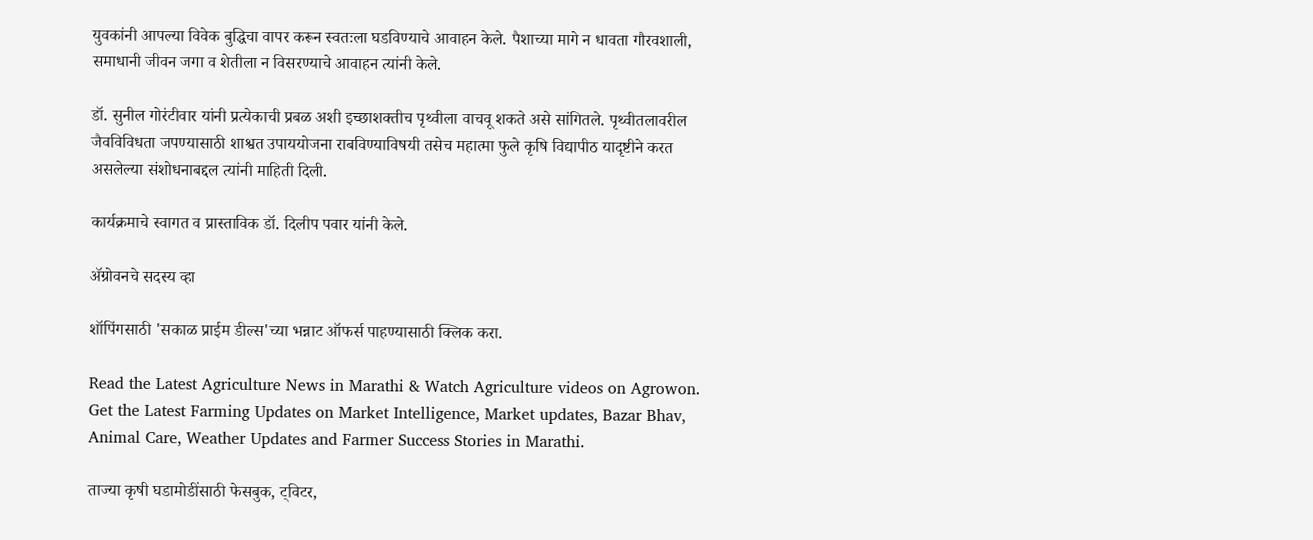युवकांनी आपल्या विवेक बुद्धिचा वापर करून स्वतःला घडविण्याचे आवाहन केले. पैशाच्या मागे न धावता गौरवशाली, समाधानी जीवन जगा व शेतीला न विसरण्याचे आवाहन त्यांनी केले.

डॉ. सुनील गोरंटीवार यांनी प्रत्येकाची प्रबळ अशी इच्छाशक्तीच पृथ्वीला वाचवू शकते असे सांगितले. पृथ्वीतलावरील जैवविविधता जपण्यासाठी शाश्वत उपाययोजना राबविण्याविषयी तसेच महात्मा फुले कृषि विद्यापीठ यादृष्टीने करत असलेल्या संशोधनाबद्दल त्यांनी माहिती दिली.

कार्यक्रमाचे स्वागत व प्रास्ताविक डॉ. दिलीप पवार यांनी केले.

ॲग्रोवनचे सदस्य व्हा

शॉपिंगसाठी 'सकाळ प्राईम डील्स'च्या भन्नाट ऑफर्स पाहण्यासाठी क्लिक करा.

Read the Latest Agriculture News in Marathi & Watch Agriculture videos on Agrowon. Get the Latest Farming Updates on Market Intelligence, Market updates, Bazar Bhav, Animal Care, Weather Updates and Farmer Success Stories in Marathi.

ताज्या कृषी घडामोडींसाठी फेसबुक, ट्विटर,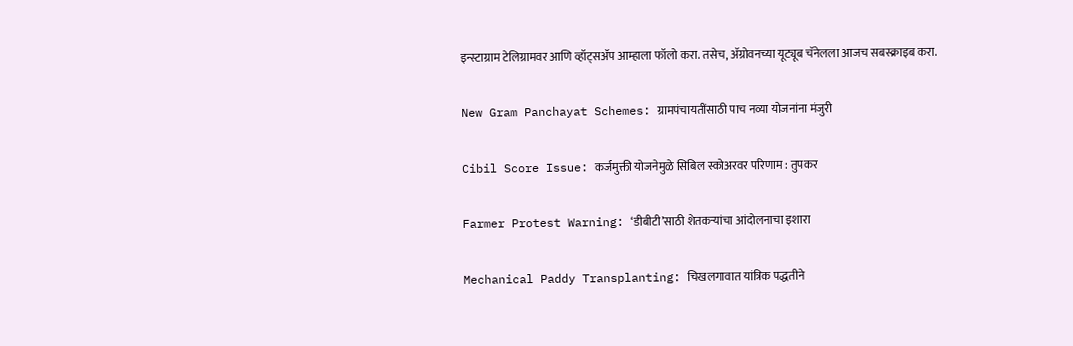इन्स्टाग्राम टेलिग्रामवर आणि व्हॉट्सॲप आम्हाला फॉलो करा. तसेच, ॲग्रोवनच्या यूट्यूब चॅनेलला आजच सबस्क्राइब करा.

New Gram Panchayat Schemes: ग्रामपंचायतींसाठी पाच नव्या योजनांना मंजुरी

Cibil Score Issue: कर्जमुक्ती योजनेमुळे सिबिल स्कोअरवर परिणाम : तुपकर

Farmer Protest Warning: ‘डीबीटी’साठी शेतकऱ्यांचा आंदोलनाचा इशारा

Mechanical Paddy Transplanting: चिखलगावात यांत्रिक पद्धतीने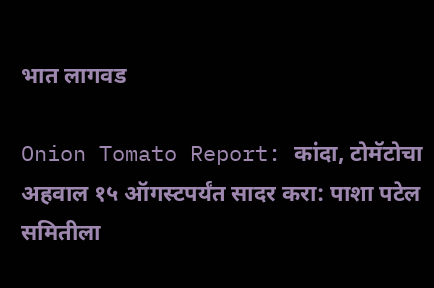भात लागवड

Onion Tomato Report: कांदा, टोमॅटोचा अहवाल १५ ऑगस्टपर्यंत सादर करा: पाशा पटेल समितीला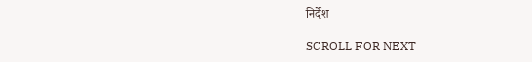निर्देश

SCROLL FOR NEXT